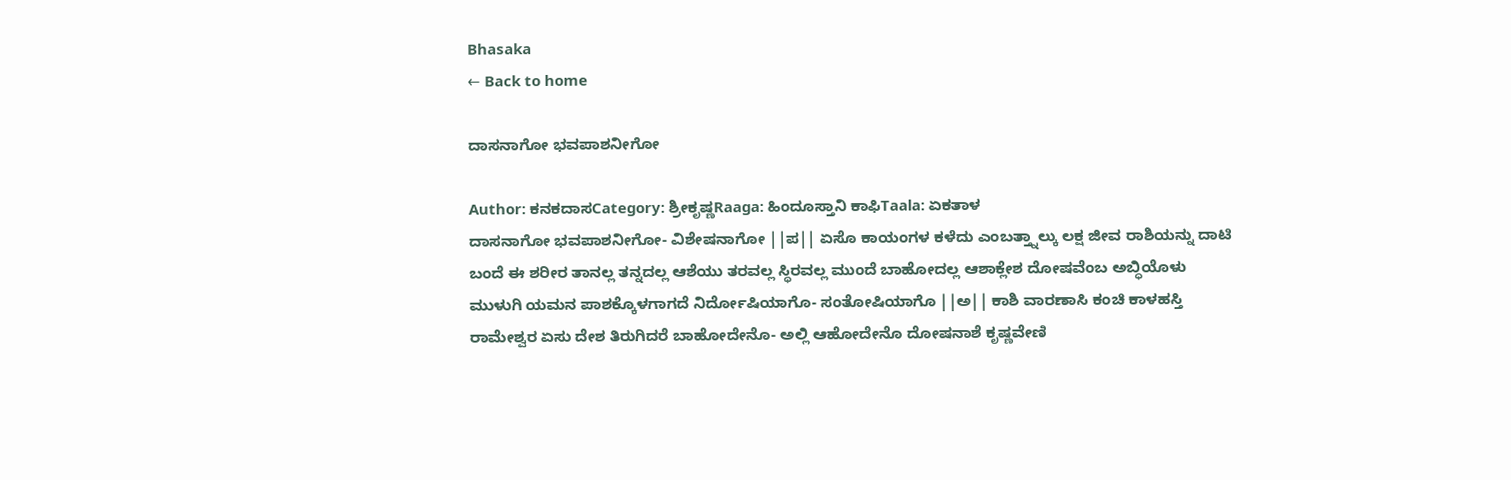Bhasaka
← Back to home

ದಾಸನಾಗೋ ಭವಪಾಶನೀಗೋ

Author: ಕನಕದಾಸCategory: ಶ್ರೀಕೃಷ್ಣRaaga: ಹಿಂದೂಸ್ತಾನಿ ಕಾಫಿTaala: ಏಕತಾಳ
ದಾಸನಾಗೋ ಭವಪಾಶನೀಗೋ- ವಿಶೇಷನಾಗೋ ||ಪ|| ಏಸೊ ಕಾಯಂಗಳ ಕಳೆದು ಎಂಬತ್ತ್ನಾಲ್ಕು ಲಕ್ಷ ಜೀವ ರಾಶಿಯನ್ನು ದಾಟಿ ಬಂದೆ ಈ ಶರೀರ ತಾನಲ್ಲ ತನ್ನದಲ್ಲ ಆಶೆಯು ತರವಲ್ಲ ಸ್ಥಿರವಲ್ಲ ಮುಂದೆ ಬಾಹೋದಲ್ಲ ಆಶಾಕ್ಲೇಶ ದೋಷವೆಂಬ ಅಬ್ಧಿಯೊಳು ಮುಳುಗಿ ಯಮನ ಪಾಶಕ್ಕೊಳಗಾಗದೆ ನಿರ್ದೋಷಿಯಾಗೊ- ಸಂತೋಷಿಯಾಗೊ ||ಅ|| ಕಾಶಿ ವಾರಣಾಸಿ ಕಂಚಿ ಕಾಳಹಸ್ತಿ ರಾಮೇಶ್ವರ ಏಸು ದೇಶ ತಿರುಗಿದರೆ ಬಾಹೋದೇನೊ- ಅಲ್ಲಿ ಆಹೋದೇನೊ ದೋಷನಾಶೆ ಕೃಷ್ಣವೇಣಿ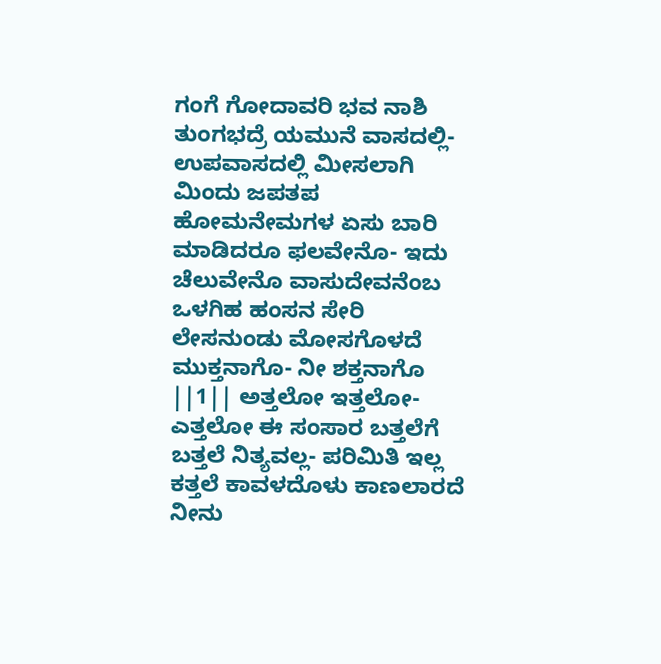ಗಂಗೆ ಗೋದಾವರಿ ಭವ ನಾಶಿ ತುಂಗಭದ್ರೆ ಯಮುನೆ ವಾಸದಲ್ಲಿ- ಉಪವಾಸದಲ್ಲಿ ಮೀಸಲಾಗಿ ಮಿಂದು ಜಪತಪ ಹೋಮನೇಮಗಳ ಏಸು ಬಾರಿ ಮಾಡಿದರೂ ಫಲವೇನೊ- ಇದು ಚೆಲುವೇನೊ ವಾಸುದೇವನೆಂಬ ಒಳಗಿಹ ಹಂಸನ ಸೇರಿ ಲೇಸನುಂಡು ಮೋಸಗೊಳದೆ ಮುಕ್ತನಾಗೊ- ನೀ ಶಕ್ತನಾಗೊ ||1|| ಅತ್ತಲೋ ಇತ್ತಲೋ- ಎತ್ತಲೋ ಈ ಸಂಸಾರ ಬತ್ತಲೆಗೆ ಬತ್ತಲೆ ನಿತ್ಯವಲ್ಲ- ಪರಿಮಿತಿ ಇಲ್ಲ ಕತ್ತಲೆ ಕಾವಳದೊಳು ಕಾಣಲಾರದೆ ನೀನು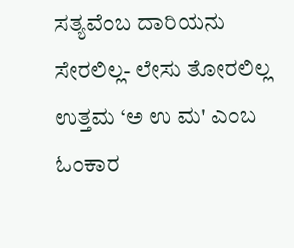ಸತ್ಯವೆಂಬ ದಾರಿಯನು ಸೇರಲಿಲ್ಲ- ಲೇಸು ತೋರಲಿಲ್ಲ ಉತ್ತಮ ‘ಅ ಉ ಮ' ಎಂಬ ಓಂಕಾರ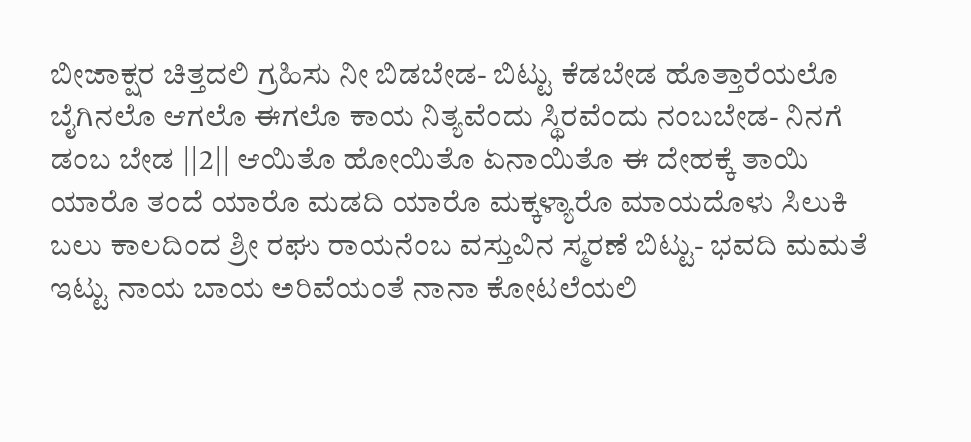ಬೀಜಾಕ್ಷರ ಚಿತ್ತದಲಿ ಗ್ರಹಿಸು ನೀ ಬಿಡಬೇಡ- ಬಿಟ್ಟು ಕೆಡಬೇಡ ಹೊತ್ತಾರೆಯಲೊ ಬೈಗಿನಲೊ ಆಗಲೊ ಈಗಲೊ ಕಾಯ ನಿತ್ಯವೆಂದು ಸ್ಥಿರವೆಂದು ನಂಬಬೇಡ- ನಿನಗೆ ಡಂಬ ಬೇಡ ||2|| ಆಯಿತೊ ಹೋಯಿತೊ ಏನಾಯಿತೊ ಈ ದೇಹಕ್ಕೆ ತಾಯಿ ಯಾರೊ ತಂದೆ ಯಾರೊ ಮಡದಿ ಯಾರೊ ಮಕ್ಕಳ್ಯಾರೊ ಮಾಯದೊಳು ಸಿಲುಕಿ ಬಲು ಕಾಲದಿಂದ ಶ್ರೀ ರಘು ರಾಯನೆಂಬ ವಸ್ತುವಿನ ಸ್ಮರಣೆ ಬಿಟ್ಟು- ಭವದಿ ಮಮತೆ ಇಟ್ಟು ನಾಯ ಬಾಯ ಅರಿವೆಯಂತೆ ನಾನಾ ಕೋಟಲೆಯಲಿ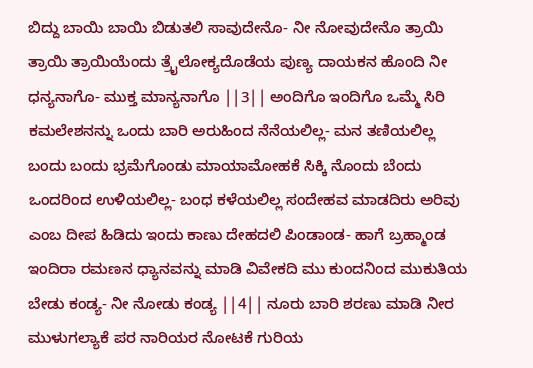ಬಿದ್ದು ಬಾಯಿ ಬಾಯಿ ಬಿಡುತಲಿ ಸಾವುದೇನೊ- ನೀ ನೋವುದೇನೊ ತ್ರಾಯಿ ತ್ರಾಯಿ ತ್ರಾಯಿಯೆಂದು ತ್ರೈಲೋಕ್ಯದೊಡೆಯ ಪುಣ್ಯ ದಾಯಕನ ಹೊಂದಿ ನೀ ಧನ್ಯನಾಗೊ- ಮುಕ್ತ ಮಾನ್ಯನಾಗೊ ||3|| ಅಂದಿಗೊ ಇಂದಿಗೊ ಒಮ್ಮೆ ಸಿರಿ ಕಮಲೇಶನನ್ನು ಒಂದು ಬಾರಿ ಅರುಹಿಂದ ನೆನೆಯಲಿಲ್ಲ- ಮನ ತಣಿಯಲಿಲ್ಲ ಬಂದು ಬಂದು ಭ್ರಮೆಗೊಂಡು ಮಾಯಾಮೋಹಕೆ ಸಿಕ್ಕಿ ನೊಂದು ಬೆಂದು ಒಂದರಿಂದ ಉಳಿಯಲಿಲ್ಲ- ಬಂಧ ಕಳೆಯಲಿಲ್ಲ ಸಂದೇಹವ ಮಾಡದಿರು ಅರಿವು ಎಂಬ ದೀಪ ಹಿಡಿದು ಇಂದು ಕಾಣು ದೇಹದಲಿ ಪಿಂಡಾಂಡ- ಹಾಗೆ ಬ್ರಹ್ಮಾಂಡ ಇಂದಿರಾ ರಮಣನ ಧ್ಯಾನವನ್ನು ಮಾಡಿ ವಿವೇಕದಿ ಮು ಕುಂದನಿಂದ ಮುಕುತಿಯ ಬೇಡು ಕಂಡ್ಯ- ನೀ ನೋಡು ಕಂಡ್ಯ ||4|| ನೂರು ಬಾರಿ ಶರಣು ಮಾಡಿ ನೀರ ಮುಳುಗಲ್ಯಾಕೆ ಪರ ನಾರಿಯರ ನೋಟಕೆ ಗುರಿಯ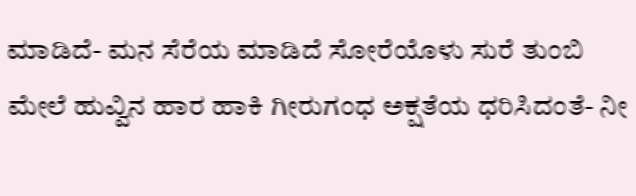ಮಾಡಿದೆ- ಮನ ಸೆರೆಯ ಮಾಡಿದೆ ಸೋರೆಯೊಳು ಸುರೆ ತುಂಬಿ ಮೇಲೆ ಹುವ್ವಿನ ಹಾರ ಹಾಕಿ ಗೀರುಗಂಧ ಅಕ್ಷತೆಯ ಧರಿಸಿದಂತೆ- ನೀ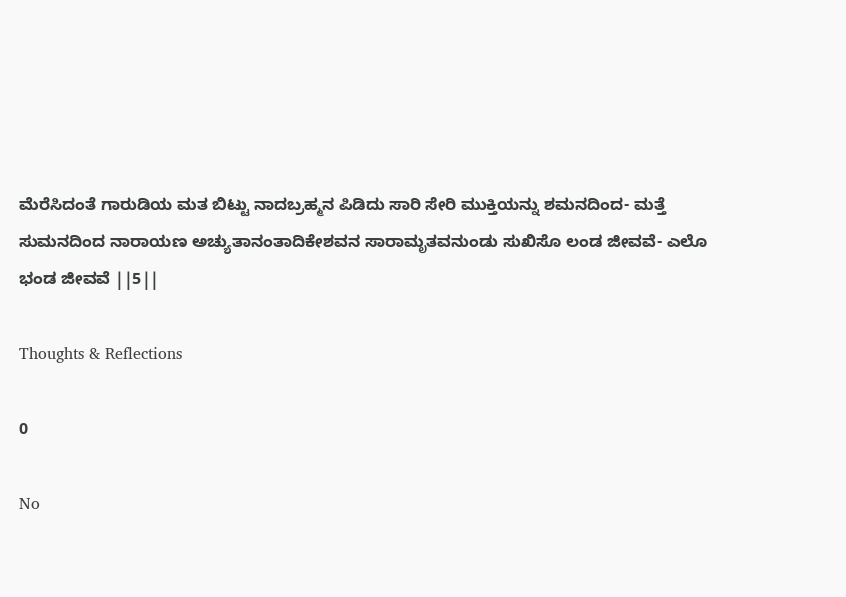ಮೆರೆಸಿದಂತೆ ಗಾರುಡಿಯ ಮತ ಬಿಟ್ಟು ನಾದಬ್ರಹ್ಮನ ಪಿಡಿದು ಸಾರಿ ಸೇರಿ ಮುಕ್ತಿಯನ್ನು ಶಮನದಿಂದ- ಮತ್ತೆ ಸುಮನದಿಂದ ನಾರಾಯಣ ಅಚ್ಯುತಾನಂತಾದಿಕೇಶವನ ಸಾರಾಮೃತವನುಂಡು ಸುಖಿಸೊ ಲಂಡ ಜೀವವೆ- ಎಲೊ ಭಂಡ ಜೀವವೆ ||5||

Thoughts & Reflections

0

No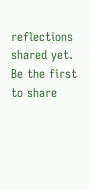reflections shared yet. Be the first to share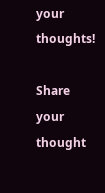your thoughts!

Share your thought